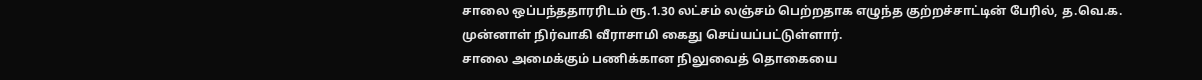சாலை ஒப்பந்ததாரரிடம் ரூ.1.30 லட்சம் லஞ்சம் பெற்றதாக எழுந்த குற்றச்சாட்டின் பேரில், த.வெ.க. முன்னாள் நிர்வாகி வீராசாமி கைது செய்யப்பட்டுள்ளார்.
சாலை அமைக்கும் பணிக்கான நிலுவைத் தொகையை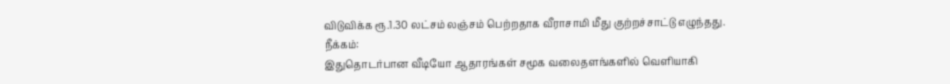விடுவிக்க ரூ.1.30 லட்சம் லஞ்சம் பெற்றதாக வீராசாமி மீது குற்றச்சாட்டு எழுந்தது.
நீக்கம்:
இதுதொடர்பான வீடியோ ஆதாரங்கள் சமூக வலைதளங்களில் வெளியாகி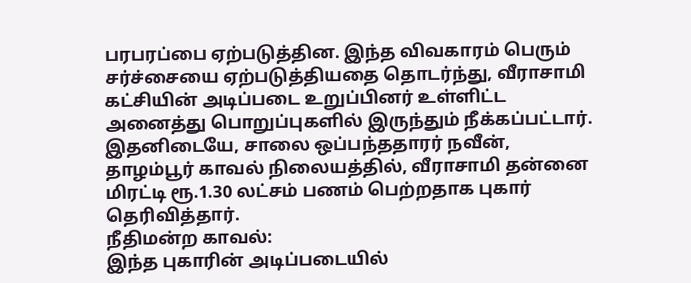பரபரப்பை ஏற்படுத்தின. இந்த விவகாரம் பெரும் சர்ச்சையை ஏற்படுத்தியதை தொடர்ந்து, வீராசாமி கட்சியின் அடிப்படை உறுப்பினர் உள்ளிட்ட அனைத்து பொறுப்புகளில் இருந்தும் நீக்கப்பட்டார்.
இதனிடையே, சாலை ஒப்பந்ததாரர் நவீன், தாழம்பூர் காவல் நிலையத்தில், வீராசாமி தன்னை மிரட்டி ரூ.1.30 லட்சம் பணம் பெற்றதாக புகார் தெரிவித்தார்.
நீதிமன்ற காவல்:
இந்த புகாரின் அடிப்படையில்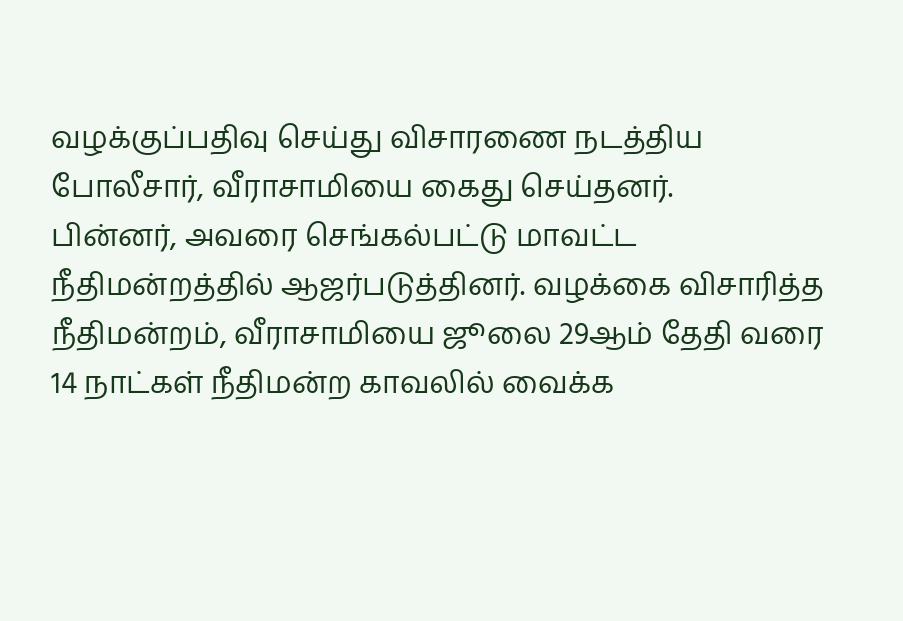வழக்குப்பதிவு செய்து விசாரணை நடத்திய போலீசார், வீராசாமியை கைது செய்தனர்.
பின்னர், அவரை செங்கல்பட்டு மாவட்ட நீதிமன்றத்தில் ஆஜர்படுத்தினர். வழக்கை விசாரித்த நீதிமன்றம், வீராசாமியை ஜூலை 29ஆம் தேதி வரை 14 நாட்கள் நீதிமன்ற காவலில் வைக்க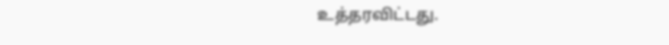உத்தரவிட்டது.